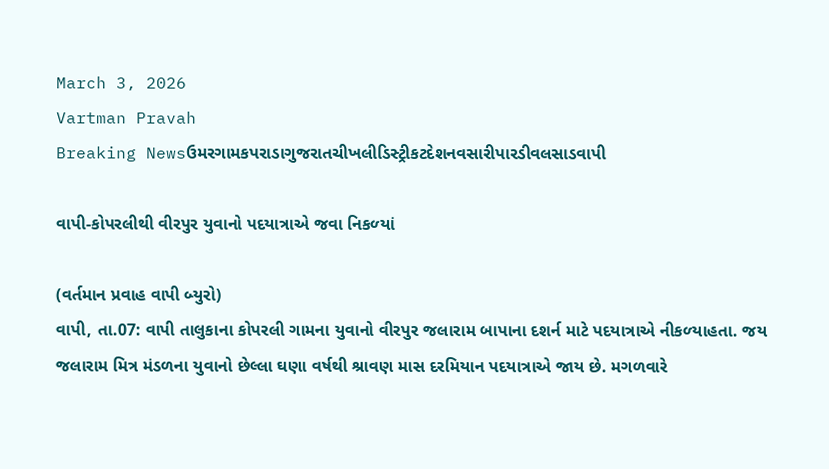March 3, 2026
Vartman Pravah
Breaking Newsઉમરગામકપરાડાગુજરાતચીખલીડિસ્ટ્રીકટદેશનવસારીપારડીવલસાડવાપી

વાપી-કોપરલીથી વીરપુર યુવાનો પદયાત્રાએ જવા નિકળ્‍યાં

(વર્તમાન પ્રવાહ વાપી બ્‍યુરો)
વાપી, તા.07: વાપી તાલુકાના કોપરલી ગામના યુવાનો વીરપુર જલારામ બાપાના દશર્ન માટે પદયાત્રાએ નીકળ્‍યાહતા. જય જલારામ મિત્ર મંડળના યુવાનો છેલ્લા ઘણા વર્ષથી શ્રાવણ માસ દરમિયાન પદયાત્રાએ જાય છે. મગળવારે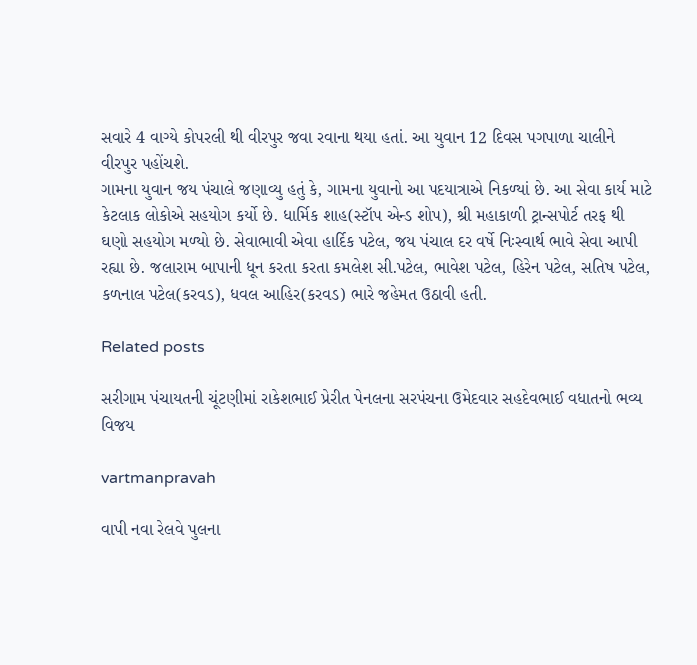સવારે 4 વાગ્‍યે કોપરલી થી વીરપુર જવા રવાના થયા હતાં. આ યુવાન 12 દિવસ પગપાળા ચાલીને વીરપુર પહોંચશે.
ગામના યુવાન જય પંચાલે જણાવ્‍યુ હતું કે, ગામના યુવાનો આ પદયાત્રાએ નિકળ્‍યાં છે. આ સેવા કાર્ય માટે કેટલાક લોકોએ સહયોગ કર્યો છે. ધાર્મિક શાહ(સ્‍ટૉપ એન્‍ડ શોપ), શ્રી મહાકાળી ટ્રાન્‍સપોર્ટ તરફ થી ઘણો સહયોગ મળ્‍યો છે. સેવાભાવી એવા હાર્દિક પટેલ, જય પંચાલ દર વર્ષે નિઃસ્‍વાર્થ ભાવે સેવા આપી રહ્યા છે. જલારામ બાપાની ધૂન કરતા કરતા કમલેશ સી.પટેલ, ભાવેશ પટેલ, હિરેન પટેલ, સતિષ પટેલ, કળનાલ પટેલ(કરવડ), ધવલ આહિર(કરવડ) ભારે જહેમત ઉઠાવી હતી.

Related posts

સરીગામ પંચાયતની ચૂંટણીમાં રાકેશભાઈ પ્રેરીત પેનલના સરપંચના ઉમેદવાર સહદેવભાઈ વધાતનો ભવ્‍ય વિજય

vartmanpravah

વાપી નવા રેલવે પુલના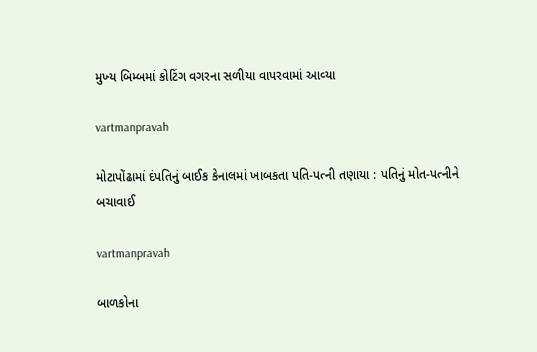મુખ્‍ય બિમ્‍બમાં કોટિંગ વગરના સળીયા વાપરવામાં આવ્‍યા

vartmanpravah

મોટાપોંઢામાં દંપતિનું બાઈક કેનાલમાં ખાબકતા પતિ-પત્‍ની તણાયા : પતિનું મોત-પત્‍નીને બચાવાઈ

vartmanpravah

બાળકોના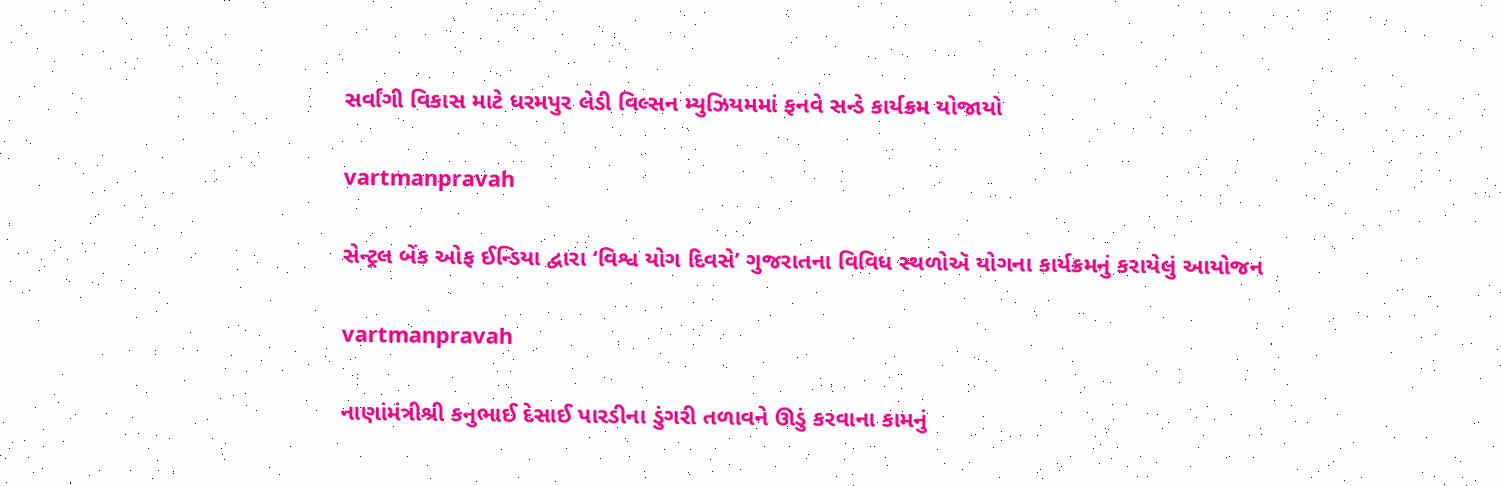સર્વાંગી વિકાસ માટે ધરમપુર લેડી વિલ્‍સન મ્‍યુઝિયમમાં ફનવે સન્‍ડે કાર્યક્રમ યોજાયો

vartmanpravah

સેન્ટ્રલ બેંક ઓફ ઈન્ડિયા દ્વારા ‘વિશ્વ યોગ દિવસે’ ગુજરાતના વિવિધ સ્થળોઍ યોગના કાર્યક્રમનું કરાયેલું આયોજન

vartmanpravah

નાણાંમંત્રીશ્રી કનુભાઈ દેસાઈ પારડીના ડુંગરી તળાવને ઊડું કરવાના કામનું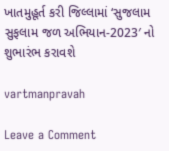ખાતમુહૂર્ત કરી જિલ્લામાં ‘સુજલામ સુફલામ જળ અભિયાન-2023′ નો શુભારંભ કરાવશે

vartmanpravah

Leave a Comment